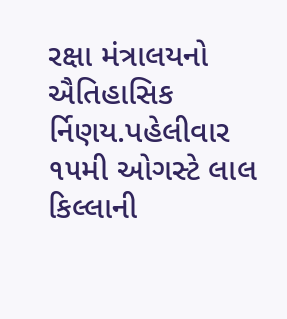રક્ષા મંત્રાલયનો ઐતિહાસિક ર્નિણય.પહેલીવાર ૧૫મી ઓગસ્ટે લાલ કિલ્લાની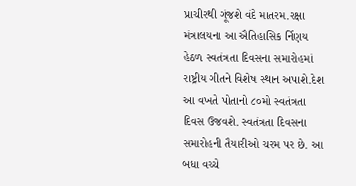પ્રાચીરથી ગૂંજશે વંદે માતરમ.રક્ષા મંત્રાલયના આ ઐતિહાસિક ર્નિણય હેઠળ સ્વતંત્રતા દિવસના સમારોહમાં રાષ્ટ્રીય ગીતને વિશેષ સ્થાન અપાશે.દેશ આ વખતે પોતાનો ૮૦મો સ્વતંત્રતા દિવસ ઉજવશે. સ્વતંત્રતા દિવસના સમારોહની તૈયારીઓ ચરમ પર છે. આ બધા વચ્ચે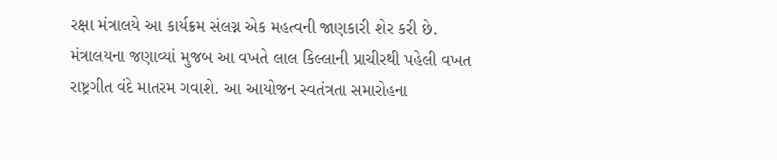રક્ષા મંત્રાલયે આ કાર્યક્રમ સંલગ્ન એક મહત્વની જાણકારી શેર કરી છે. મંત્રાલયના જણાવ્યાં મુજબ આ વખતે લાલ કિલ્લાની પ્રાચીરથી પહેલી વખત રાષ્ટ્રગીત વંદે માતરમ ગવાશે. આ આયોજન સ્વતંત્રતા સમારોહના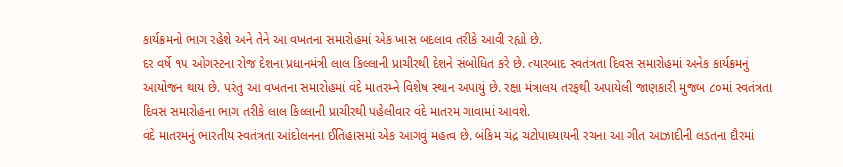કાર્યક્રમનો ભાગ રહેશે અને તેને આ વખતના સમારોહમાં એક ખાસ બદલાવ તરીકે આવી રહ્યો છે.
દર વર્ષે ૧૫ ઓગસ્ટના રોજ દેશના પ્રધાનમંત્રી લાલ કિલ્લાની પ્રાચીરથી દેશને સંબોધિત કરે છે. ત્યારબાદ સ્વતંત્રતા દિવસ સમારોહમાં અનેક કાર્યક્રમનું આયોજન થાય છે. પરંતુ આ વખતના સમારોહમાં વંદે માતરમ્ને વિશેષ સ્થાન અપાયું છે. રક્ષા મંત્રાલય તરફથી અપાયેલી જાણકારી મુજબ ૮૦માં સ્વતંત્રતા દિવસ સમારોહના ભાગ તરીકે લાલ કિલ્લાની પ્રાચીરથી પહેલીવાર વંદે માતરમ ગાવામાં આવશે.
વંદે માતરમનું ભારતીય સ્વતંત્રતા આંદોલનના ઈતિહાસમાં એક આગવું મહત્વ છે. બંકિમ ચંદ્ર ચટોપાધ્યાયની રચના આ ગીત આઝાદીની લડતના દૌરમાં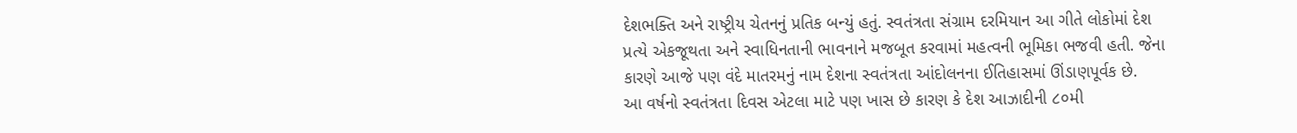દેશભક્તિ અને રાષ્ટ્રીય ચેતનનું પ્રતિક બન્યું હતું. સ્વતંત્રતા સંગ્રામ દરમિયાન આ ગીતે લોકોમાં દેશ પ્રત્યે એકજૂથતા અને સ્વાધિનતાની ભાવનાને મજબૂત કરવામાં મહત્વની ભૂમિકા ભજવી હતી. જેના કારણે આજે પણ વંદે માતરમનું નામ દેશના સ્વતંત્રતા આંદોલનના ઈતિહાસમાં ઊંડાણપૂર્વક છે.
આ વર્ષનો સ્વતંત્રતા દિવસ એટલા માટે પણ ખાસ છે કારણ કે દેશ આઝાદીની ૮૦મી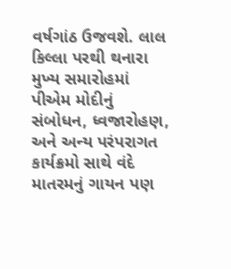વર્ષગાંઠ ઉજવશે. લાલ કિલ્લા પરથી થનારા મુખ્ય સમારોહમાં પીએમ મોદીનું સંબોધન, ધ્વજારોહણ, અને અન્ય પરંપરાગત કાર્યક્રમો સાથે વંદે માતરમનું ગાયન પણ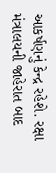આકર્ષણનું કેન્દ્ર રહેશે. રક્ષા મંત્રાલયની જાહેરાત બાદ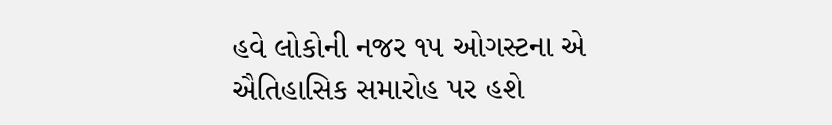હવે લોકોની નજર ૧૫ ઓગસ્ટના એ ઐતિહાસિક સમારોહ પર હશે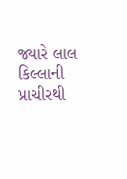જ્યારે લાલ કિલ્લાની પ્રાચીરથી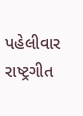પહેલીવાર રાષ્ટ્રગીત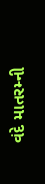વંદે માતરમ્ની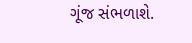ગૂંજ સંભળાશે.